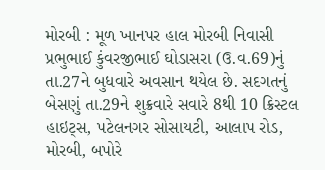મોરબી : મૂળ ખાનપર હાલ મોરબી નિવાસી પ્રભુભાઈ કુંવરજીભાઈ ઘોડાસરા (ઉ.વ.69)નું તા.27ને બુધવારે અવસાન થયેલ છે. સદગતનું બેસણું તા.29ને શુક્રવારે સવારે 8થી 10 ક્રિસ્ટલ હાઇટ્સ, પટેલનગર સોસાયટી, આલાપ રોડ, મોરબી, બપોરે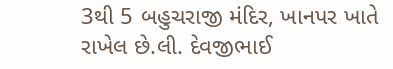3થી 5 બહુચરાજી મંદિર, ખાનપર ખાતે રાખેલ છે.લી. દેવજીભાઈ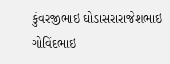કુંવરજીભાઇ ઘોડાસરારાજેશભાઇ ગોવિંદભાઇ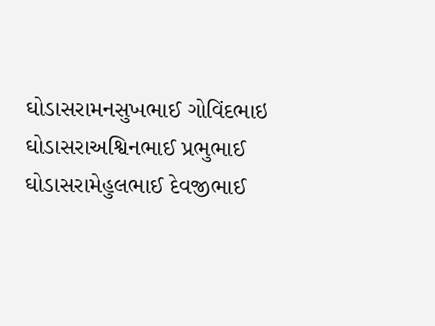ઘોડાસરામનસુખભાઈ ગોવિંદભાઇ ઘોડાસરાઅશ્વિનભાઈ પ્રભુભાઈ ઘોડાસરામેહુલભાઈ દેવજીભાઈ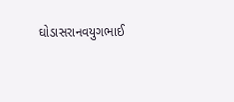ઘોડાસરાનવયુગભાઈ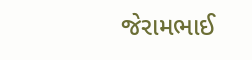જેરામભાઈ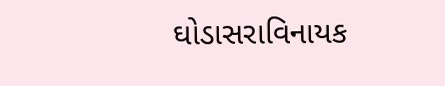ઘોડાસરાવિનાયક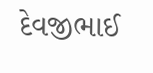દેવજીભાઈ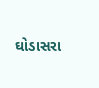ઘોડાસરા